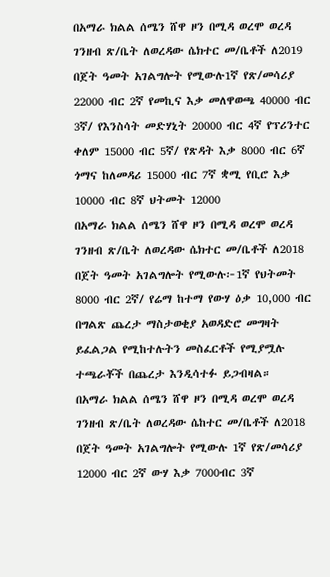በአማራ ክልል ሰሜን ሸዋ ዞን በሚዳ ወረሞ ወረዳ ገንዘብ ጽ/ቤት ለወረዳው ሴክተር መ/ቤቶች ለ2019 በጀት ዓመት አገልግሎት የሚውሉ1ኛ የጽ/መሳሪያ 22000 ብር 2ኛ የመኪና እቃ መለዋወጫ 40000 ብር 3ኛ/ የእንስሳት መድሃኒት 20000 ብር 4ኛ የፕሪንተር ቀለም 15000 ብር 5ኛ/ የጽዳት እቃ 8000 ብር 6ኛ ጎማና ከለመዳሪ 15000 ብር 7ኛ ቋሚ የቢሮ እቃ 10000 ብር 8ኛ ህትመት 12000
በአማራ ክልል ሰሜን ሸዋ ዞን በሚዳ ወረሞ ወረዳ ገንዘብ ጽ/ቤት ለወረዳው ሴክተር መ/ቤቶች ለ2018 በጀት ዓመት አገልግሎት የሚውሉ፦1ኛ የህትመት 8000 ብር 2ኛ/ የሬማ ከተማ የውሃ ዕቃ 10,000 ብር በግልጽ ጨረታ ማስታወቂያ አወዳድሮ መግዛት ይፈልጋል የሚከተሉትን መስፈርቶች የሚያሟሉ ተጫራቾች በጨረታ እንዲሳተፉ ይጋብዛል።
በአማራ ክልል ሰሜን ሸዋ ዞን በሚዳ ወረሞ ወረዳ ገንዘብ ጽ/ቤት ለወረዳው ሴከተር መ/ቤቶች ለ2018 በጀት ዓመት አገልግሎት የሚውሉ 1ኛ የጽ/መሳሪያ 12000 ብር 2ኛ ውሃ እቃ 7000ብር 3ኛ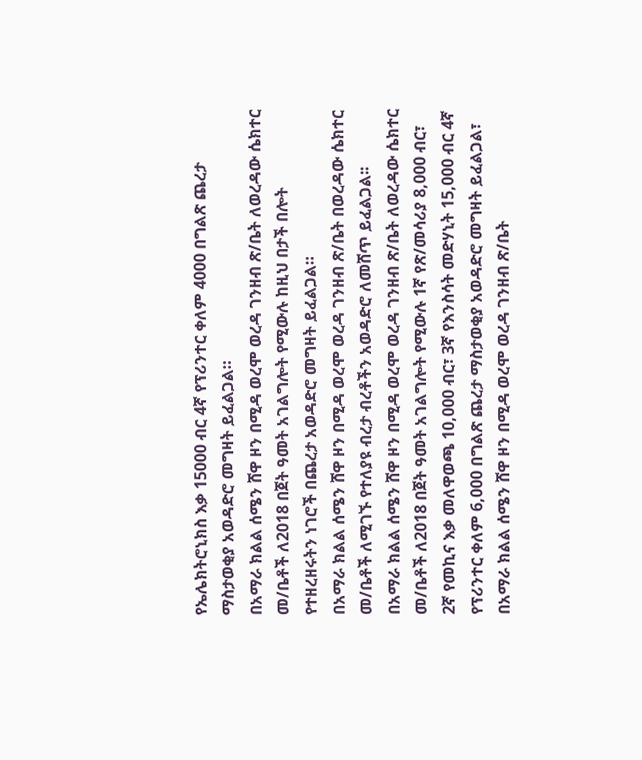የኤሌክትሮኒክስ እቃ 15000 ብር 4ኛ የፕሪንተር ቀለም 4000 በግልጽ ጨረታ ማስታወቂያ አወዳድሮ መግዛት ይፈልጋል።
በአማራ ክልል ሰሜን ሸዋ ዞን በሚዳ ወረሞ ወረዳ ገንዘብ ጽ/ቤት ለወረዳው ሴክተር መ/ቤቶች ለ2018 በጀት ዓመት አገልግሎት የሚውሉ ከዚህ በታች በሎት የተዘረዘሩትን ነገሮች በጨረታ አወዳድሮ መግዛት ይፈልጋል።
በአማራ ክልል ሰሜን ሸዋ ዞን በሚዳ ወረሞ ወረዳ ገንዘብ ጽ/ቤት በወረዳው ሴክተር መ/ቤቶች ለሚገኙ የተለያዩ ብረታ ብረቶችን አወዳድሮ ለመሸጥ ይፈልጋል፡፡
በአማራ ክልል ሰሜን ሸዋ ዞን በሚዳ ወረሞ ወረዳ ገንዘብ ጽ/ቤት ለወረዳው ሴክተር መ/ቤቶች ለ2018 በጀት ዓመት አገልግሎት የሚውሉ 1ኛ የጽ/መሳሪያ 8,000 ብር፣ 2ኛ የመኪና እቃ መለዋወጫ 10,000 ብር፣ 3ኛ የእንስሳት መድሃኒት 15,000 ብር 4ኛ የፕሪንተር ቀለም 6,000 በግልጽ ጨረታ ማስታወቂያ አወዳድሮ መግዛት ይፈልጋል፣
በአማራ ክልል ሰሜን ሸዋ ዞን በሚዳ ወረሞ ወረዳ ገንዘብ ጽ/ቤት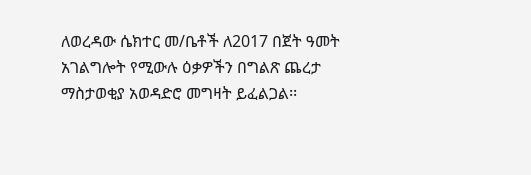ለወረዳው ሴክተር መ/ቤቶች ለ2017 በጀት ዓመት አገልግሎት የሚውሉ ዕቃዎችን በግልጽ ጨረታ ማስታወቂያ አወዳድሮ መግዛት ይፈልጋል፡፡